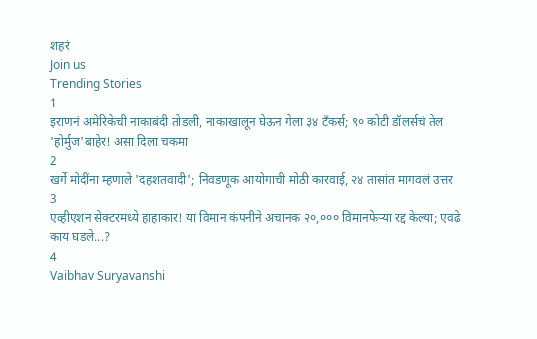शहरं
Join us
Trending Stories
1
इराणनं अमेरिकेची नाकाबंदी तोडली, नाकाखालून घेऊन गेला ३४ टँकर्स; ९० कोटी डॉलर्सचं तेल 'होर्मुज'बाहेर! असा दिला चकमा
2
खर्गे मोदींना म्हणाले 'दहशतवादी'; निवडणूक आयोगाची मोठी कारवाई, २४ तासांत मागवलं उत्तर
3
एव्हीएशन सेक्टरमध्ये हाहाकार! या विमान कंपनीने अचानक २०,००० विमानफेऱ्या रद्द केल्या; एवढे काय घडले...?
4
Vaibhav Suryavanshi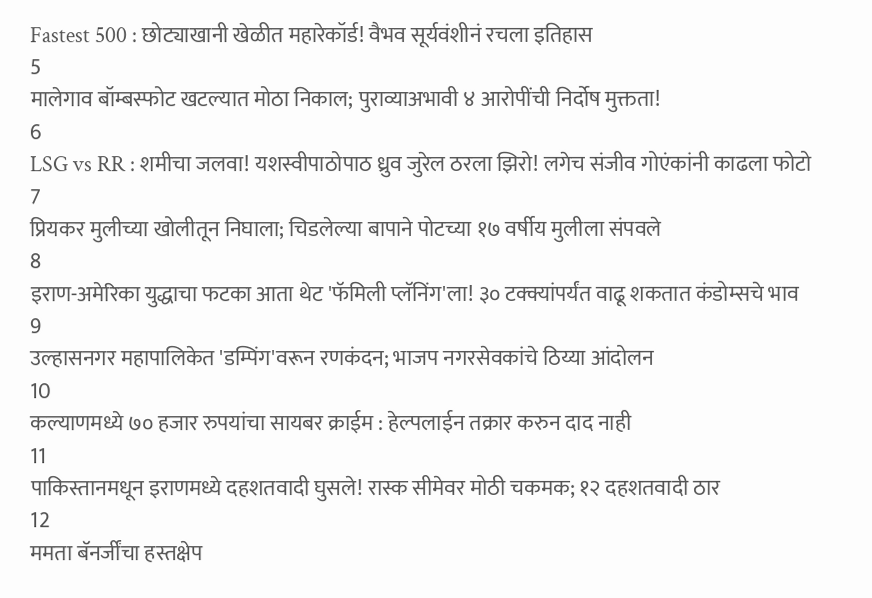Fastest 500 : छोट्याखानी खेळीत महारेकॉर्ड! वैभव सूर्यवंशीनं रचला इतिहास
5
मालेगाव बॉम्बस्फोट खटल्यात मोठा निकाल; पुराव्याअभावी ४ आरोपींची निर्दोष मुक्तता!
6
LSG vs RR : शमीचा जलवा! यशस्वीपाठोपाठ ध्रुव जुरेल ठरला झिरो! लगेच संजीव गोएंकांनी काढला फोटो
7
प्रियकर मुलीच्या खोलीतून निघाला; चिडलेल्या बापाने पोटच्या १७ वर्षीय मुलीला संपवले
8
इराण-अमेरिका युद्धाचा फटका आता थेट 'फॅमिली प्लॅनिंग'ला! ३० टक्क्यांपर्यंत वाढू शकतात कंडोम्सचे भाव
9
उल्हासनगर महापालिकेत 'डम्पिंग'वरून रणकंदन; भाजप नगरसेवकांचे ठिय्या आंदोलन
10
कल्याणमध्ये ७० हजार रुपयांचा सायबर क्राईम : हेल्पलाईन तक्रार करुन दाद नाही
11
पाकिस्तानमधून इराणमध्ये दहशतवादी घुसले! रास्क सीमेवर मोठी चकमक; १२ दहशतवादी ठार
12
ममता बॅनर्जींचा हस्तक्षेप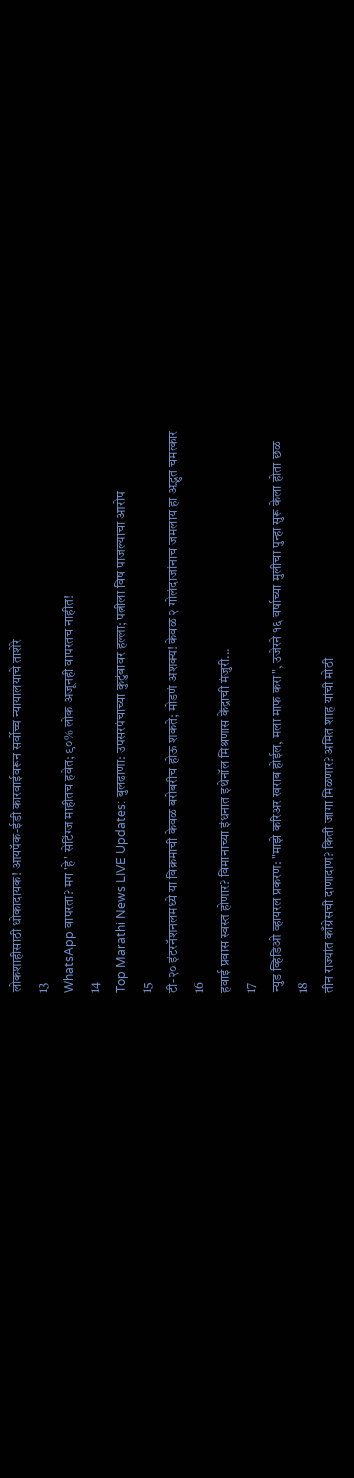लोकशाहीसाठी धोकादायक! आयपॅक-ईडी कारवाईवरून सर्वोच्च न्यायालयाचे ताशेरे
13
WhatsApp वापरता? मग 'हे' सेटिंग्ज माहीतच हवेत; ९०% लोक अजूनही वापरतच नाहीत!
14
Top Marathi News LIVE Updates: बुलढाणा: उपसरपंचाच्या कुटुंबावर हल्ला; पत्नीला विष पाजल्याचा आरोप
15
टी-२० इंटरनॅशनलमध्ये या विक्रमाची केवळ बरोबरीच होऊ शकते; मोडणं अशक्य! केवळ २ गोलंदाजांनाच जमलाय हा अद्भुत चमत्कार
16
हवाई प्रवास स्वस्त होणार? विमानाच्या इंधनात इथेनॉल मिश्रणास केंद्राची मंजुरी...
17
न्युड व्हिडिओ व्हायरल प्रकरण: "माझे करिअर खराब होईल, मला माफ करा", उजेरने १६ वर्षाच्या मुलीचा पुन्हा सुरू केला होता छळ
18
तीन राज्यांत काँग्रेसची दाणादाण? किती जागा मिळणार? अमित शाह यांची मोठी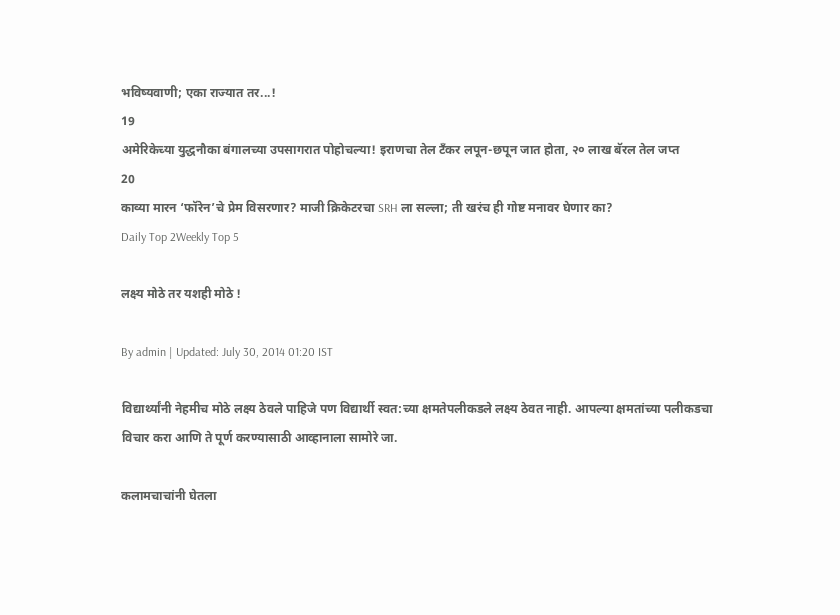भविष्यवाणी; एका राज्यात तर...!
19
अमेरिकेच्या युद्धनौका बंगालच्या उपसागरात पोहोचल्या! इराणचा तेल टँकर लपून-छपून जात होता, २० लाख बॅरल तेल जप्त
20
काव्या मारन ‘फॉरेन’चे प्रेम विसरणार? माजी क्रिकेटरचा SRH ला सल्ला; ती खरंच ही गोष्ट मनावर घेणार का?
Daily Top 2Weekly Top 5

लक्ष्य मोठे तर यशही मोठे !

By admin | Updated: July 30, 2014 01:20 IST

विद्यार्थ्यांनी नेहमीच मोठे लक्ष्य ठेवले पाहिजे पण विद्यार्थी स्वत:च्या क्षमतेपलीकडले लक्ष्य ठेवत नाही. आपल्या क्षमतांच्या पलीकडचा विचार करा आणि ते पूर्ण करण्यासाठी आव्हानाला सामोरे जा.

कलामचाचांनी घेतला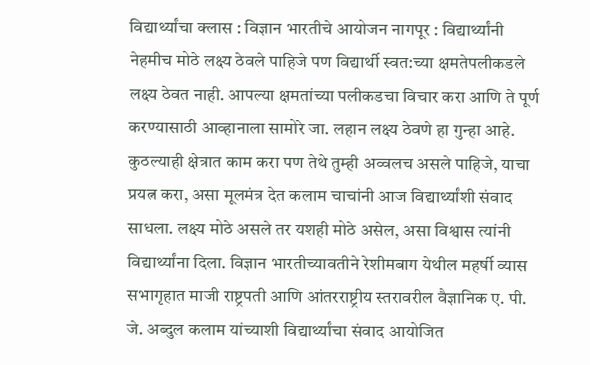विद्यार्थ्यांचा क्लास : विज्ञान भारतीचे आयोजन नागपूर : विद्यार्थ्यांनी नेहमीच मोठे लक्ष्य ठेवले पाहिजे पण विद्यार्थी स्वत:च्या क्षमतेपलीकडले लक्ष्य ठेवत नाही. आपल्या क्षमतांच्या पलीकडचा विचार करा आणि ते पूर्ण करण्यासाठी आव्हानाला सामोरे जा. लहान लक्ष्य ठेवणे हा गुन्हा आहे. कुठल्याही क्षेत्रात काम करा पण तेथे तुम्ही अव्वलच असले पाहिजे, याचा प्रयत्न करा, असा मूलमंत्र देत कलाम चाचांनी आज विद्यार्थ्यांशी संवाद साधला. लक्ष्य मोठे असले तर यशही मोठे असेल, असा विश्वास त्यांनी विद्यार्थ्यांना दिला. विज्ञान भारतीच्यावतीने रेशीमबाग येथील महर्षी व्यास सभागृहात माजी राष्ट्रपती आणि आंतरराष्ट्रीय स्तरावरील वैज्ञानिक ए. पी. जे. अब्दुल कलाम यांच्याशी विद्यार्थ्यांचा संवाद आयोजित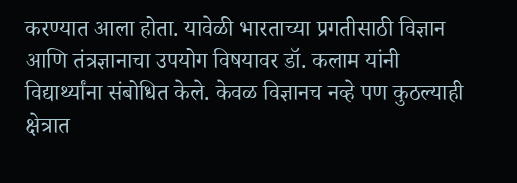करण्यात आला होता. यावेळी भारताच्या प्रगतीसाठी विज्ञान आणि तंत्रज्ञानाचा उपयोग विषयावर डॉ. कलाम यांनी विद्यार्थ्यांना संबोधित केले. केवळ विज्ञानच नव्हे पण कुठल्याही क्षेत्रात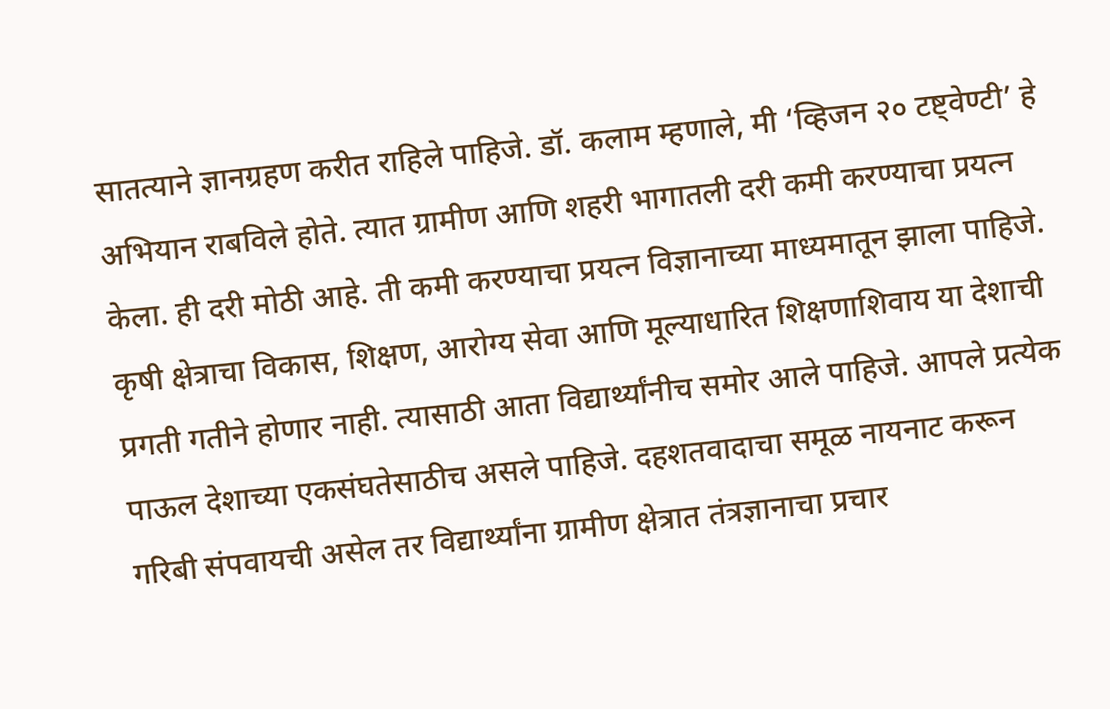सातत्याने ज्ञानग्रहण करीत राहिले पाहिजे. डॉ. कलाम म्हणाले, मी ‘व्हिजन २० टष्ट्वेण्टी’ हे अभियान राबविले होते. त्यात ग्रामीण आणि शहरी भागातली दरी कमी करण्याचा प्रयत्न केला. ही दरी मोठी आहे. ती कमी करण्याचा प्रयत्न विज्ञानाच्या माध्यमातून झाला पाहिजे. कृषी क्षेत्राचा विकास, शिक्षण, आरोग्य सेवा आणि मूल्याधारित शिक्षणाशिवाय या देशाची प्रगती गतीने होणार नाही. त्यासाठी आता विद्यार्थ्यांनीच समोर आले पाहिजे. आपले प्रत्येक पाऊल देशाच्या एकसंघतेसाठीच असले पाहिजे. दहशतवादाचा समूळ नायनाट करून गरिबी संपवायची असेल तर विद्यार्थ्यांना ग्रामीण क्षेत्रात तंत्रज्ञानाचा प्रचार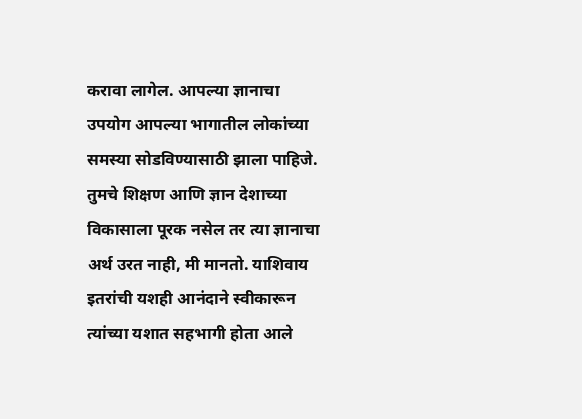करावा लागेल. आपल्या ज्ञानाचा उपयोग आपल्या भागातील लोकांच्या समस्या सोडविण्यासाठी झाला पाहिजे. तुमचे शिक्षण आणि ज्ञान देशाच्या विकासाला पूरक नसेल तर त्या ज्ञानाचा अर्थ उरत नाही, मी मानतो. याशिवाय इतरांची यशही आनंदाने स्वीकारून त्यांच्या यशात सहभागी होता आले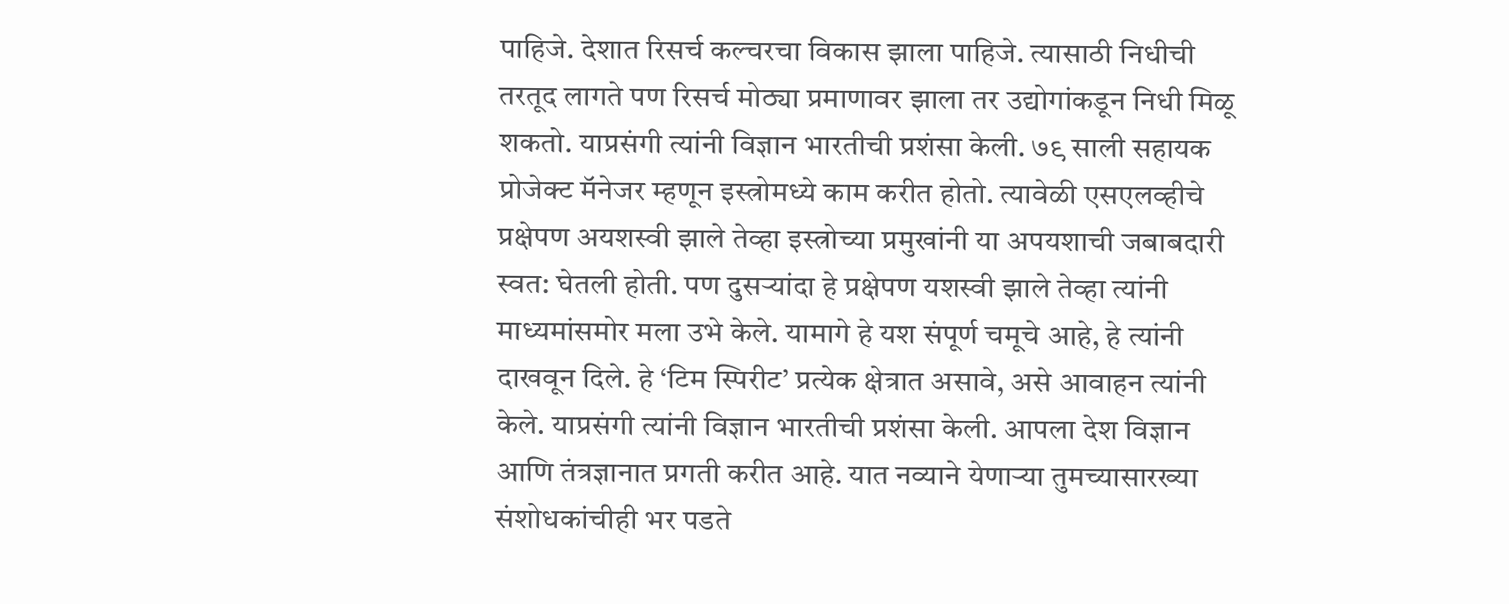पाहिजे. देशात रिसर्च कल्चरचा विकास झाला पाहिजे. त्यासाठी निधीची तरतूद लागते पण रिसर्च मोठ्या प्रमाणावर झाला तर उद्योगांकडून निधी मिळू शकतो. याप्रसंगी त्यांनी विज्ञान भारतीची प्रशंसा केली. ७९ साली सहायक प्रोजेक्ट मॅनेजर म्हणून इस्त्रोमध्ये काम करीत होतो. त्यावेळी एसएलव्हीचे प्रक्षेपण अयशस्वी झाले तेव्हा इस्त्रोच्या प्रमुखांनी या अपयशाची जबाबदारी स्वत: घेतली होती. पण दुसऱ्यांदा हे प्रक्षेपण यशस्वी झाले तेव्हा त्यांनी माध्यमांसमोर मला उभे केले. यामागे हे यश संपूर्ण चमूचे आहे, हे त्यांनी दाखवून दिले. हे ‘टिम स्पिरीट’ प्रत्येक क्षेत्रात असावे, असे आवाहन त्यांनी केले. याप्रसंगी त्यांनी विज्ञान भारतीची प्रशंसा केली. आपला देश विज्ञान आणि तंत्रज्ञानात प्रगती करीत आहे. यात नव्याने येणाऱ्या तुमच्यासारख्या संशोधकांचीही भर पडते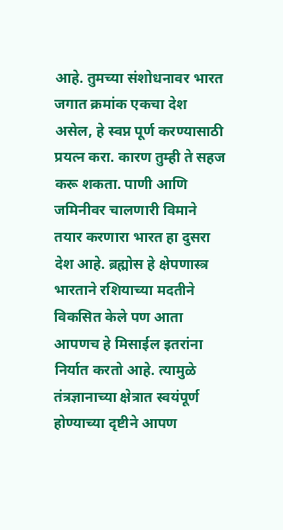आहे. तुमच्या संशोधनावर भारत जगात क्रमांक एकचा देश असेल, हे स्वप्न पूर्ण करण्यासाठी प्रयत्न करा. कारण तुम्ही ते सहज करू शकता. पाणी आणि जमिनीवर चालणारी विमाने तयार करणारा भारत हा दुसरा देश आहे. ब्रह्मोस हे क्षेपणास्त्र भारताने रशियाच्या मदतीने विकसित केले पण आता आपणच हे मिसाईल इतरांना निर्यात करतो आहे. त्यामुळे तंत्रज्ञानाच्या क्षेत्रात स्वयंपूर्ण होण्याच्या दृष्टीने आपण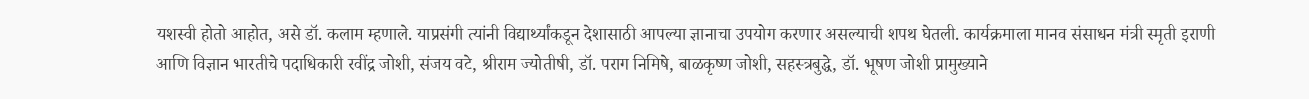यशस्वी होतो आहोत, असे डॉ. कलाम म्हणाले. याप्रसंगी त्यांनी विद्यार्थ्यांकडून देशासाठी आपल्या ज्ञानाचा उपयोग करणार असल्याची शपथ घेतली. कार्यक्रमाला मानव संसाधन मंत्री स्मृती इराणी आणि विज्ञान भारतीचे पदाधिकारी रवींद्र जोशी, संजय वटे, श्रीराम ज्योतीषी, डॉ. पराग निमिषे, बाळकृष्ण जोशी, सहस्त्रबुद्धे, डॉ. भूषण जोशी प्रामुख्याने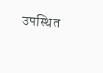उपस्थित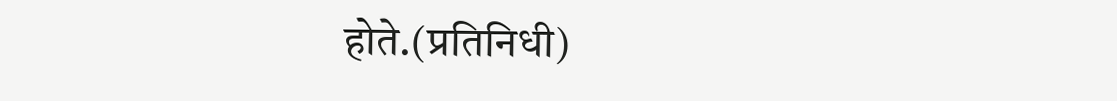होते.(प्रतिनिधी)